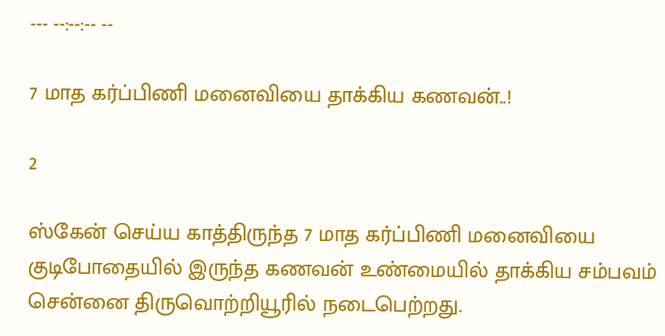--- --:--:-- --

7 மாத கர்ப்பிணி மனைவியை தாக்கிய கணவன்..!

2

ஸ்கேன் செய்ய காத்திருந்த 7 மாத கர்ப்பிணி மனைவியை குடிபோதையில் இருந்த கணவன் உண்மையில் தாக்கிய சம்பவம் சென்னை திருவொற்றியூரில் நடைபெற்றது.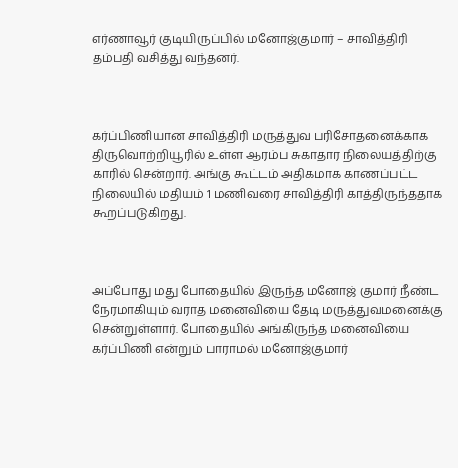எர்ணாவூர் குடியிருப்பில் மனோஜ்குமார் – சாவித்திரி தம்பதி வசித்து வந்தனர்.



கர்ப்பிணியான சாவித்திரி மருத்துவ பரிசோதனைக்காக திருவொற்றியூரில் உள்ள ஆரம்ப சுகாதார நிலையத்திற்கு காரில் சென்றார். அங்கு கூட்டம் அதிகமாக காணப்பட்ட நிலையில் மதியம் 1 மணிவரை சாவித்திரி காத்திருந்ததாக கூறப்படுகிறது.



அப்போது மது போதையில் இருந்த மனோஜ் குமார் நீண்ட நேரமாகியும் வராத மனைவியை தேடி மருத்துவமனைக்கு சென்றுள்ளார். போதையில் அங்கிருந்த மனைவியை கர்ப்பிணி என்றும் பாராமல் மனோஜ்குமார்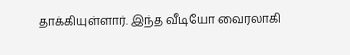தாக்கியுள்ளார். இந்த வீடியோ வைரலாகி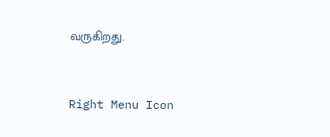வருகிறது.



Right Menu Icon